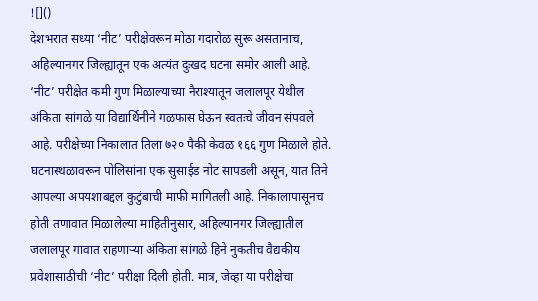![]()
देशभरात सध्या ‘नीट’ परीक्षेवरून मोठा गदारोळ सुरू असतानाच, अहिल्यानगर जिल्ह्यातून एक अत्यंत दुःखद घटना समोर आली आहे. ‘नीट’ परीक्षेत कमी गुण मिळाल्याच्या नैराश्यातून जलालपूर येथील अंकिता सांगळे या विद्यार्थिनीने गळफास घेऊन स्वतःचे जीवन संपवले आहे. परीक्षेच्या निकालात तिला ७२० पैकी केवळ १६६ गुण मिळाले होते. घटनास्थळावरून पोलिसांना एक सुसाईड नोट सापडली असून, यात तिने आपल्या अपयशाबद्दल कुटुंबाची माफी मागितली आहे. निकालापासूनच होती तणावात मिळालेल्या माहितीनुसार, अहिल्यानगर जिल्ह्यातील जलालपूर गावात राहणाऱ्या अंकिता सांगळे हिने नुकतीच वैद्यकीय प्रवेशासाठीची ‘नीट’ परीक्षा दिली होती. मात्र, जेव्हा या परीक्षेचा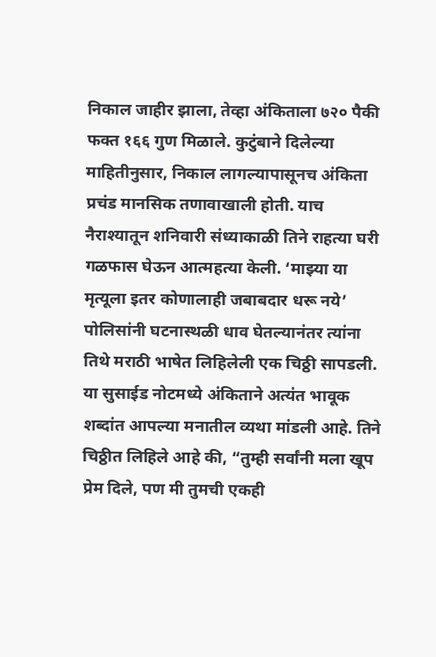निकाल जाहीर झाला, तेव्हा अंकिताला ७२० पैकी फक्त १६६ गुण मिळाले. कुटुंबाने दिलेल्या माहितीनुसार, निकाल लागल्यापासूनच अंकिता प्रचंड मानसिक तणावाखाली होती. याच नैराश्यातून शनिवारी संध्याकाळी तिने राहत्या घरी गळफास घेऊन आत्महत्या केली. ‘माझ्या या मृत्यूला इतर कोणालाही जबाबदार धरू नये’ पोलिसांनी घटनास्थळी धाव घेतल्यानंतर त्यांना तिथे मराठी भाषेत लिहिलेली एक चिठ्ठी सापडली. या सुसाईड नोटमध्ये अंकिताने अत्यंत भावूक शब्दांत आपल्या मनातील व्यथा मांडली आहे. तिने चिठ्ठीत लिहिले आहे की, “तुम्ही सर्वांनी मला खूप प्रेम दिले, पण मी तुमची एकही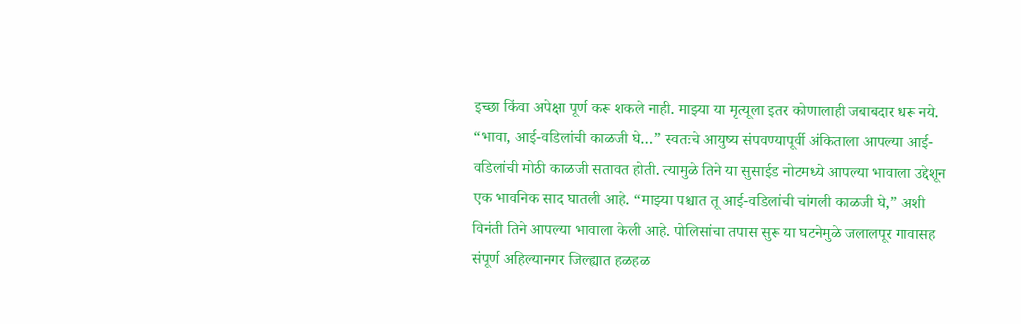इच्छा किंवा अपेक्षा पूर्ण करू शकले नाही. माझ्या या मृत्यूला इतर कोणालाही जबाबदार धरू नये. “भावा, आई-वडिलांची काळजी घे…” स्वतःचे आयुष्य संपवण्यापूर्वी अंकिताला आपल्या आई-वडिलांची मोठी काळजी सतावत होती. त्यामुळे तिने या सुसाईड नोटमध्ये आपल्या भावाला उद्देशून एक भावनिक साद घातली आहे. “माझ्या पश्चात तू आई-वडिलांची चांगली काळजी घे,” अशी विनंती तिने आपल्या भावाला केली आहे. पोलिसांचा तपास सुरू या घटनेमुळे जलालपूर गावासह संपूर्ण अहिल्यानगर जिल्ह्यात हळहळ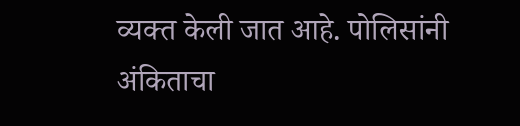व्यक्त केली जात आहे. पोलिसांनी अंकिताचा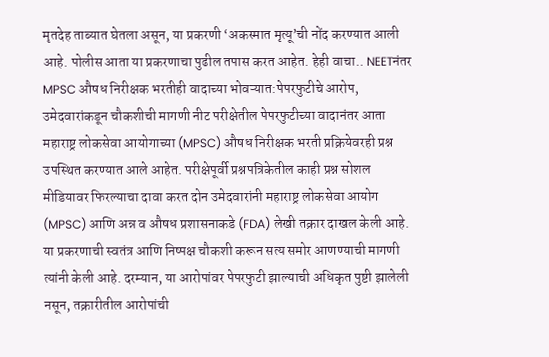मृतदेह ताब्यात घेतला असून, या प्रकरणी ‘अकस्मात मृत्यू’ची नोंद करण्यात आली आहे. पोलीस आता या प्रकरणाचा पुढील तपास करत आहेत. हेही वाचा.. NEETनंतर MPSC औषध निरीक्षक भरतीही वादाच्या भोवऱ्यात:पेपरफुटीचे आरोप, उमेदवारांकडून चौकशीची मागणी नीट परीक्षेतील पेपरफुटीच्या वादानंतर आता महाराष्ट्र लोकसेवा आयोगाच्या (MPSC) औषध निरीक्षक भरती प्रक्रियेवरही प्रश्न उपस्थित करण्यात आले आहेत. परीक्षेपूर्वी प्रश्नपत्रिकेतील काही प्रश्न सोशल मीडियावर फिरल्याचा दावा करत दोन उमेदवारांनी महाराष्ट्र लोकसेवा आयोग (MPSC) आणि अन्न व औषध प्रशासनाकडे (FDA) लेखी तक्रार दाखल केली आहे. या प्रकरणाची स्वतंत्र आणि निष्पक्ष चौकशी करून सत्य समोर आणण्याची मागणी त्यांनी केली आहे. दरम्यान, या आरोपांवर पेपरफुटी झाल्याची अधिकृत पुष्टी झालेली नसून, तक्रारीतील आरोपांची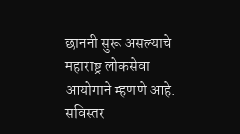छाननी सुरू असल्याचे महाराष्ट्र लोकसेवा आयोगाने म्हणणे आहे. सविस्तर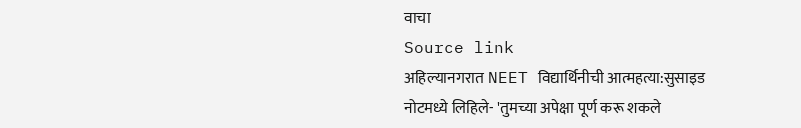वाचा
Source link
अहिल्यानगरात NEET विद्यार्थिनीची आत्महत्या:सुसाइड नोटमध्ये लिहिले- 'तुमच्या अपेक्षा पूर्ण करू शकले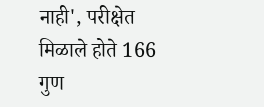नाही', परीक्षेत मिळाले होते 166 गुण